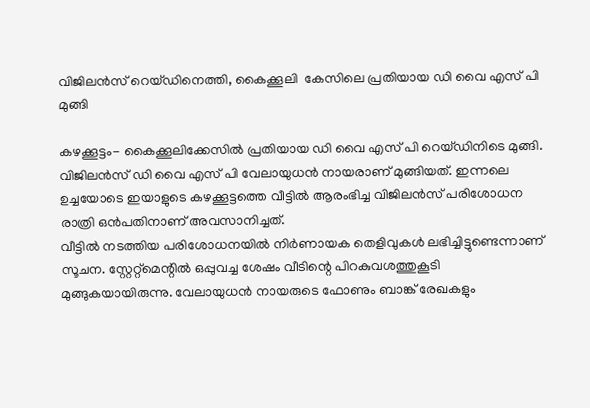വിജിലന്‍സ് റെയ്ഡിനെത്തി, കൈക്കൂലി  കേസിലെ പ്രതിയായ ഡി വൈ എസ് പി മുങ്ങി

കഴക്കൂട്ടം- കൈക്കൂലിക്കേസില്‍ പ്രതിയായ ഡി വൈ എസ് പി റെയ്ഡിനിടെ മുങ്ങി. വിജിലന്‍സ് ഡി വൈ എസ് പി വേലായുധന്‍ നായരാണ് മുങ്ങിയത്. ഇന്നലെ ഉച്ചയോടെ ഇയാളുടെ കഴക്കൂട്ടത്തെ വീട്ടില്‍ ആരംഭിച്ച വിജിലന്‍സ് പരിശോധന രാത്രി ഒന്‍പതിനാണ് അവസാനിച്ചത്.
വീട്ടില്‍ നടത്തിയ പരിശോധനയില്‍ നിര്‍ണായക തെളിവുകള്‍ ലഭിച്ചിട്ടുണ്ടെന്നാണ് സൂചന. സ്റ്റേറ്റ്മെന്റില്‍ ഒപ്പുവച്ച ശേഷം വീടിന്റെ പിറകുവശത്തുകൂടി മുങ്ങുകയായിരുന്നു. വേലായുധന്‍ നായരുടെ ഫോണും ബാങ്ക് രേഖകളും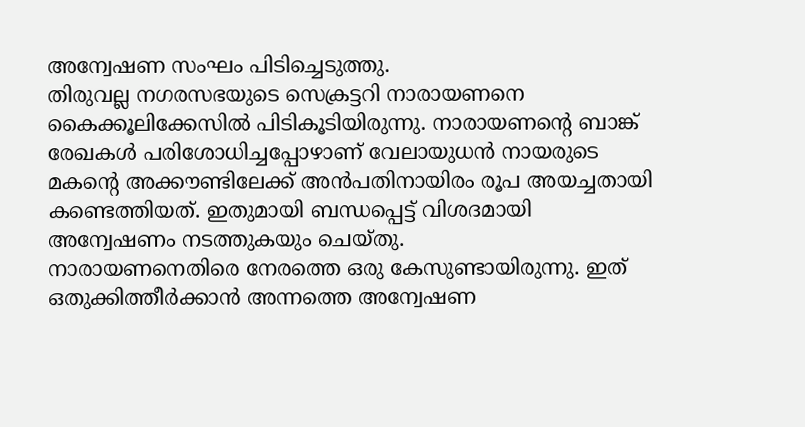അന്വേഷണ സംഘം പിടിച്ചെടുത്തു.
തിരുവല്ല നഗരസഭയുടെ സെക്രട്ടറി നാരായണനെ കൈക്കൂലിക്കേസില്‍ പിടികൂടിയിരുന്നു. നാരായണന്റെ ബാങ്ക് രേഖകള്‍ പരിശോധിച്ചപ്പോഴാണ് വേലായുധന്‍ നായരുടെ മകന്റെ അക്കൗണ്ടിലേക്ക് അന്‍പതിനായിരം രൂപ അയച്ചതായി കണ്ടെത്തിയത്. ഇതുമായി ബന്ധപ്പെട്ട് വിശദമായി അന്വേഷണം നടത്തുകയും ചെയ്തു.
നാരായണനെതിരെ നേരത്തെ ഒരു കേസുണ്ടായിരുന്നു. ഇത് ഒതുക്കിത്തീര്‍ക്കാന്‍ അന്നത്തെ അന്വേഷണ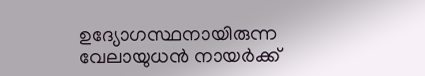ഉദ്യോഗസ്ഥനായിരുന്ന വേലായുധന്‍ നായര്‍ക്ക്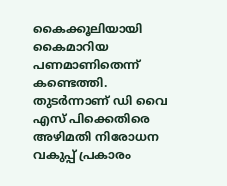കൈക്കൂലിയായി കൈമാറിയ പണമാണിതെന്ന് കണ്ടെത്തി. തുടര്‍ന്നാണ് ഡി വൈ എസ് പിക്കെതിരെ അഴിമതി നിരോധന വകുപ്പ് പ്രകാരം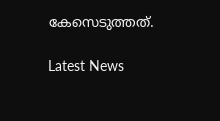കേസെടുത്തത്.

Latest News